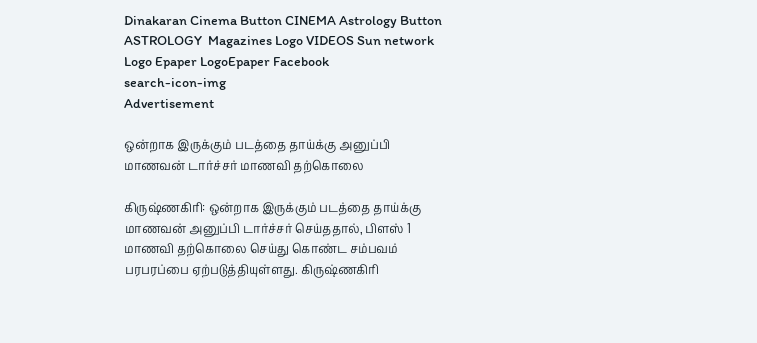Dinakaran Cinema Button CINEMA Astrology Button ASTROLOGY  Magazines Logo VIDEOS Sun network Logo Epaper LogoEpaper Facebook
search-icon-img
Advertisement

ஒன்றாக இருக்கும் படத்தை தாய்க்கு அனுப்பி மாணவன் டார்ச்சர் மாணவி தற்கொலை

கிருஷ்ணகிரி: ஒன்றாக இருக்கும் படத்தை தாய்க்கு மாணவன் அனுப்பி டார்ச்சர் செய்ததால், பிளஸ் 1 மாணவி தற்கொலை செய்து கொண்ட சம்பவம் பரபரப்பை ஏற்படுத்தியுள்ளது. கிருஷ்ணகிரி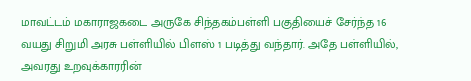மாவட்டம் மகாராஜகடை அருகே சிந்தகம்பள்ளி பகுதியைச் சேர்ந்த 16 வயது சிறுமி அரசு பள்ளியில் பிளஸ் 1 படித்து வந்தார். அதே பள்ளியில், அவரது உறவுக்காரரின்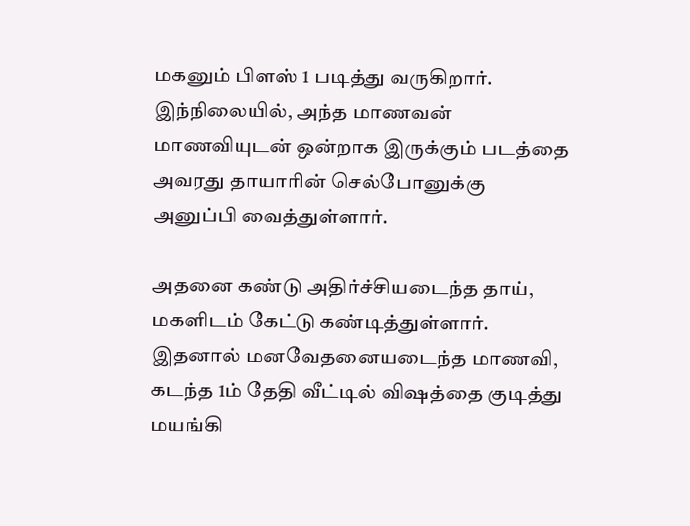மகனும் பிளஸ் 1 படித்து வருகிறார். இந்நிலையில், அந்த மாணவன் மாணவியுடன் ஒன்றாக இருக்கும் படத்தை அவரது தாயாரின் செல்போனுக்கு அனுப்பி வைத்துள்ளார்.

அதனை கண்டு அதிர்ச்சியடைந்த தாய், மகளிடம் கேட்டு கண்டித்துள்ளார். இதனால் மனவேதனையடைந்த மாணவி, கடந்த 1ம் தேதி வீட்டில் விஷத்தை குடித்து மயங்கி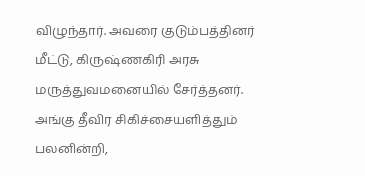விழுந்தார். அவரை குடும்பத்தினர் மீட்டு, கிருஷ்ணகிரி அரசு மருத்துவமனையில் சேர்த்தனர். அங்கு தீவிர சிகிச்சையளித்தும் பலனின்றி,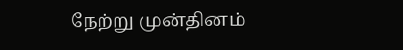நேற்று முன்தினம்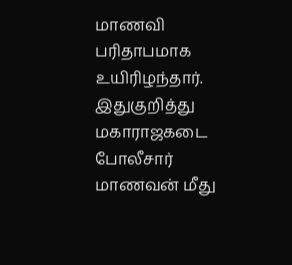மாணவி பரிதாபமாக உயிரிழந்தார். இதுகுறித்து மகாராஜகடை போலீசார் மாணவன் மீது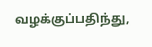வழக்குப்பதிந்து,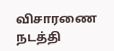விசாரணை நடத்தி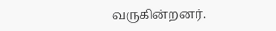வருகின்றனர்.